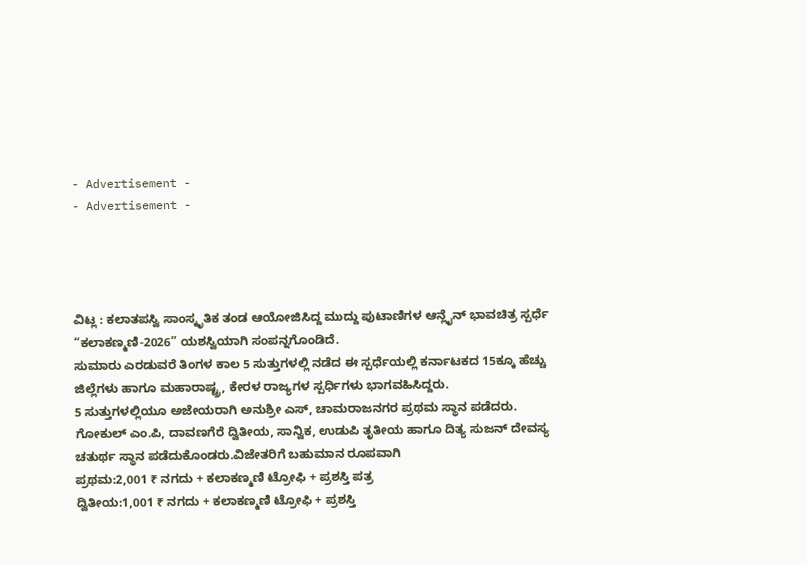- Advertisement -
- Advertisement -




ವಿಟ್ಲ : ಕಲಾತಪಸ್ವಿ ಸಾಂಸ್ಕೃತಿಕ ತಂಡ ಆಯೋಜಿಸಿದ್ದ ಮುದ್ದು ಪುಟಾಣಿಗಳ ಆನ್ಲೈನ್ ಭಾವಚಿತ್ರ ಸ್ಪರ್ಧೆ “ಕಲಾಕಣ್ಮಣಿ-2026” ಯಶಸ್ವಿಯಾಗಿ ಸಂಪನ್ನಗೊಂಡಿದೆ.
ಸುಮಾರು ಎರಡುವರೆ ತಿಂಗಳ ಕಾಲ 5 ಸುತ್ತುಗಳಲ್ಲಿ ನಡೆದ ಈ ಸ್ಪರ್ಧೆಯಲ್ಲಿ ಕರ್ನಾಟಕದ 15ಕ್ಕೂ ಹೆಚ್ಚು ಜಿಲ್ಲೆಗಳು ಹಾಗೂ ಮಹಾರಾಷ್ಟ್ರ, ಕೇರಳ ರಾಜ್ಯಗಳ ಸ್ಪರ್ಧಿಗಳು ಭಾಗವಹಿಸಿದ್ದರು.
5 ಸುತ್ತುಗಳಲ್ಲಿಯೂ ಅಜೇಯರಾಗಿ ಅನುಶ್ರೀ ಎಸ್, ಚಾಮರಾಜನಗರ ಪ್ರಥಮ ಸ್ಥಾನ ಪಡೆದರು. ಗೋಕುಲ್ ಎಂ.ಪಿ, ದಾವಣಗೆರೆ ದ್ವಿತೀಯ, ಸಾನ್ವಿಕ, ಉಡುಪಿ ತೃತೀಯ ಹಾಗೂ ದಿತ್ಯ ಸುಜನ್ ದೇವಸ್ಯ ಚತುರ್ಥ ಸ್ಥಾನ ಪಡೆದುಕೊಂಡರು.ವಿಜೇತರಿಗೆ ಬಹುಮಾನ ರೂಪವಾಗಿ
ಪ್ರಥಮ:2,001 ₹ ನಗದು + ಕಲಾಕಣ್ಮಣಿ ಟ್ರೋಫಿ + ಪ್ರಶಸ್ತಿ ಪತ್ರ
ದ್ವಿತೀಯ:1,001 ₹ ನಗದು + ಕಲಾಕಣ್ಮಣಿ ಟ್ರೋಫಿ + ಪ್ರಶಸ್ತಿ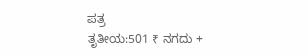ಪತ್ರ
ತೃತೀಯ:501 ₹ ನಗದು +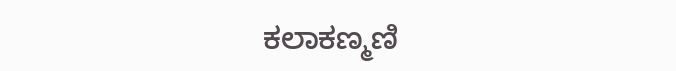ಕಲಾಕಣ್ಮಣಿ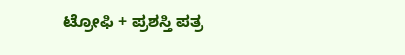ಟ್ರೋಫಿ + ಪ್ರಶಸ್ತಿ ಪತ್ರ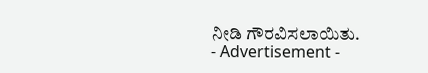ನೀಡಿ ಗೌರವಿಸಲಾಯಿತು.
- Advertisement -